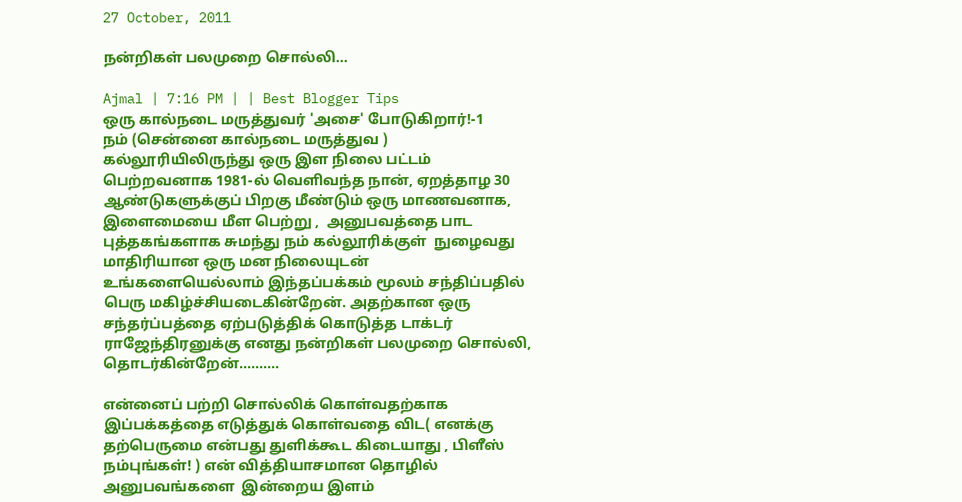27 October, 2011

நன்றிகள் பலமுறை சொல்லி...

Ajmal | 7:16 PM | | Best Blogger Tips
ஒரு கால்நடை மருத்துவர் 'அசை' போடுகிறார்!-1
நம் (சென்னை கால்நடை மருத்துவ ) கல்லூரியிலிருந்து ஒரு இள நிலை பட்டம் பெற்றவனாக 1981-ல் வெளிவந்த நான், ஏறத்தாழ 30 ஆண்டுகளுக்குப் பிறகு மீண்டும் ஒரு மாணவனாக, இளைமையை மீள பெற்று ,  அனுபவத்தை பாட புத்தகங்களாக சுமந்து நம் கல்லூரிக்குள்  நுழைவது மாதிரியான ஒரு மன நிலையுடன் உங்களையெல்லாம் இந்தப்பக்கம் மூலம் சந்திப்பதில் பெரு மகிழ்ச்சியடைகின்றேன். அதற்கான ஒரு சந்தர்ப்பத்தை ஏற்படுத்திக் கொடுத்த டாக்டர் ராஜேந்திரனுக்கு எனது நன்றிகள் பலமுறை சொல்லி, தொடர்கின்றேன்..........

என்னைப் பற்றி சொல்லிக் கொள்வதற்காக இப்பக்கத்தை எடுத்துக் கொள்வதை விட( எனக்கு தற்பெருமை என்பது துளிக்கூட கிடையாது , பிளீஸ் நம்புங்கள்! ) என் வித்தியாசமான தொழில் அனுபவங்களை  இன்றைய இளம்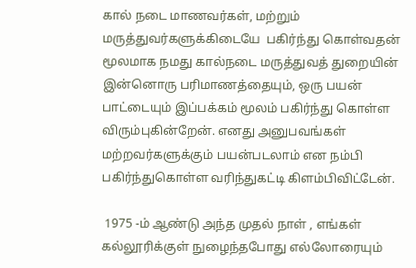கால் நடை மாணவர்கள், மற்றும்  மருத்துவர்களுக்கிடையே  பகிர்ந்து கொள்வதன் மூலமாக நமது கால்நடை மருத்துவத் துறையின் இன்னொரு பரிமாணத்தையும், ஒரு பயன் பாட்டையும் இப்பக்கம் மூலம் பகிர்ந்து கொள்ள விரும்புகின்றேன். எனது அனுபவங்கள்  மற்றவர்களுக்கும் பயன்படலாம் என நம்பி பகிர்ந்துகொள்ள வரிந்துகட்டி கிளம்பிவிட்டேன்.

 1975 -ம் ஆண்டு அந்த முதல் நாள் , எங்கள் கல்லூரிக்குள் நுழைந்தபோது எல்லோரையும்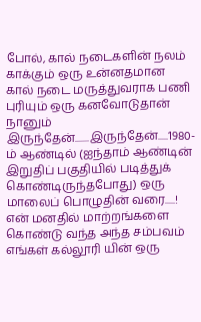போல், கால் நடைகளின் நலம் காக்கும் ஒரு உன்னதமான  கால் நடை மருத்துவராக பணி புரியும் ஒரு கனவோடுதான் நானும் இருந்தேன்.......இருந்தேன்.....1980-ம் ஆண்டில் (ஐந்தாம் ஆண்டின் இறுதிப் பகுதியில் படித்துக் கொண்டிருந்தபோது) ஒரு மாலைப் பொழுதின் வரை.....! என் மனதில் மாற்றங்களை கொண்டு வந்த அந்த சம்பவம் எங்கள் கல்லூரி யின் ஒரு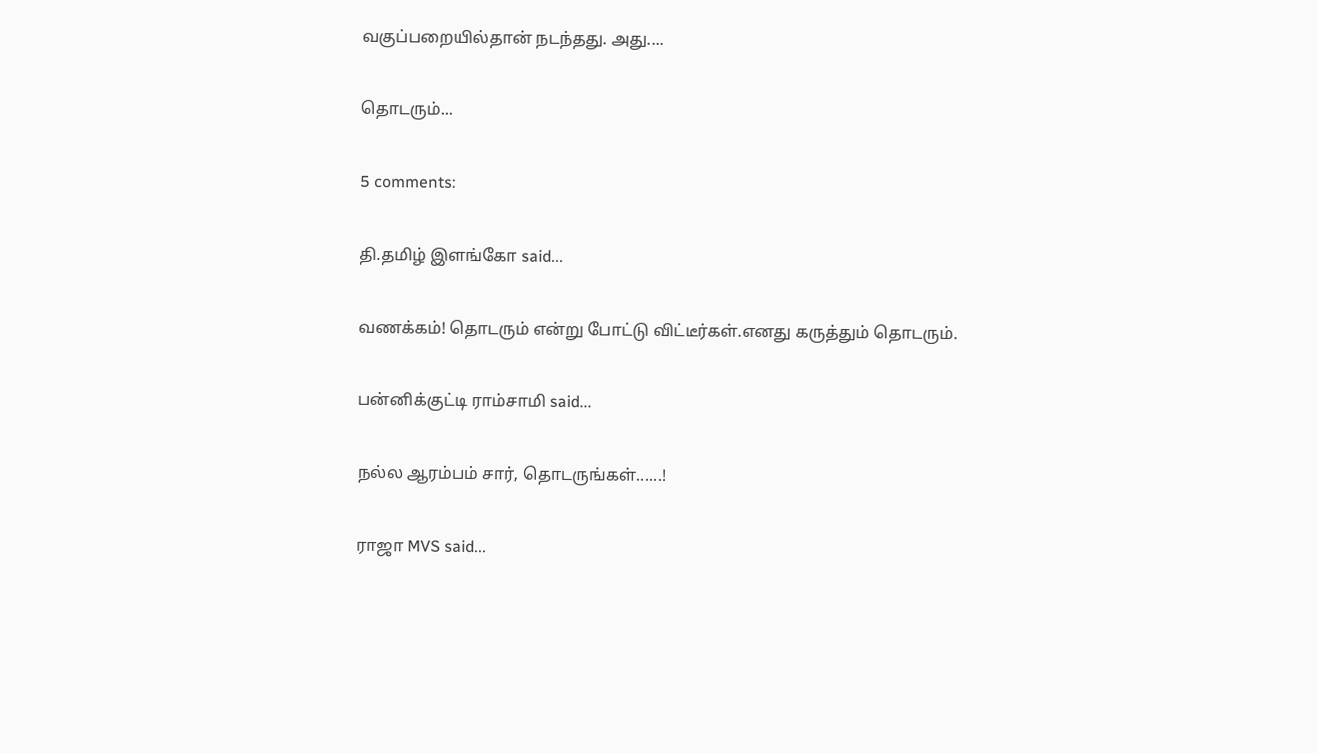வகுப்பறையில்தான் நடந்தது. அது....

தொடரும்...

5 comments:

தி.தமிழ் இளங்கோ said...

வணக்கம்! தொடரும் என்று போட்டு விட்டீர்கள்.எனது கருத்தும் தொடரும்.

பன்னிக்குட்டி ராம்சாமி said...

நல்ல ஆரம்பம் சார், தொடருங்கள்......!

ராஜா MVS said...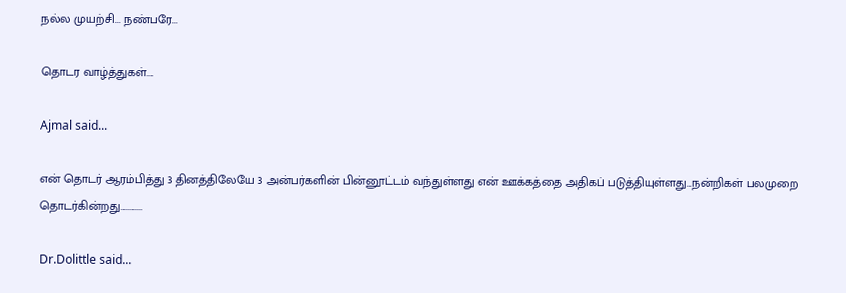நல்ல முயற்சி... நண்பரே...

தொடர வாழ்த்துகள்....

Ajmal said...

என் தொடர் ஆரம்பித்து 3 தினத்திலேயே 3 அன்பர்களின் பின்னூட்டம் வந்துள்ளது என் ஊக்கத்தை அதிகப் படுத்தியுள்ளது...நன்றிகள் பலமுறை தொடர்கின்றது............

Dr.Dolittle said...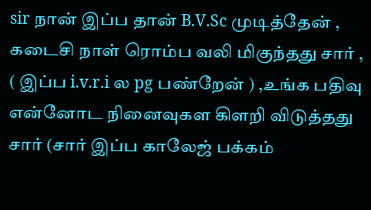sir நான் இப்ப தான் B.V.Sc முடித்தேன் , கடைசி நாள் ரொம்ப வலி மிகுந்தது சார் , ( இப்ப i.v.r.i ல pg பண்றேன் ) ,உங்க பதிவு என்னோட நினைவுகள கிளறி விடுத்தது சார் (சார் இப்ப காலேஜ் பக்கம்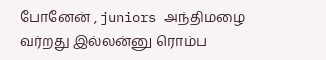போனேன் , juniors அந்திமழை வர்றது இல்லன்னு ரொம்ப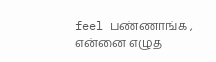feel பண்ணாங்க , என்னை எழுத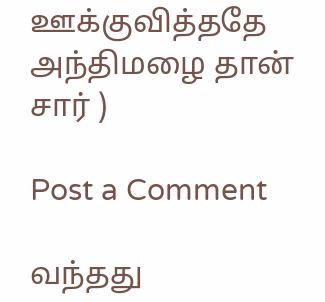ஊக்குவித்ததே அந்திமழை தான் சார் )

Post a Comment

வந்தது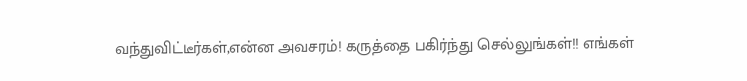வந்துவிட்டீர்கள்,என்ன அவசரம்! கருத்தை பகிர்ந்து செல்லுங்கள்!! எங்கள்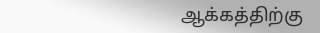ஆக்கத்திற்கு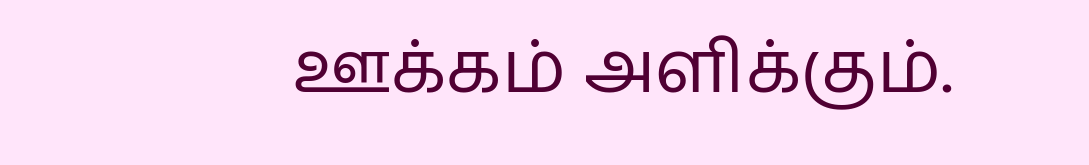ஊக்கம் அளிக்கும்.